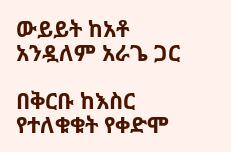ውይይት ከአቶ አንዷለም አራጌ ጋር

በቅርቡ ከእስር የተለቁቁት የቀድሞ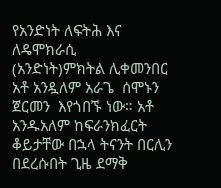የአንድነት ለፍትሕ እና ለዴሞክራሲ (አንድነት)ምክትል ሊቀመንበር  አቶ አንዷለም አራጌ  ሰሞኑን ጀርመን  እየጎበኙ ነው። አቶ አንዱአለም ከፍራንክፈርት ቆይታቸው በኋላ ትናንት በርሊን በደረሱበት ጊዜ ደማቅ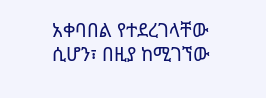አቀባበል የተደረገላቸው ሲሆን፣ በዚያ ከሚገኘው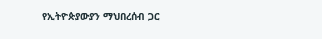የኢትዮጵያውያን ማህበረሰብ ጋር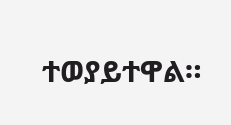ተወያይተዋል።